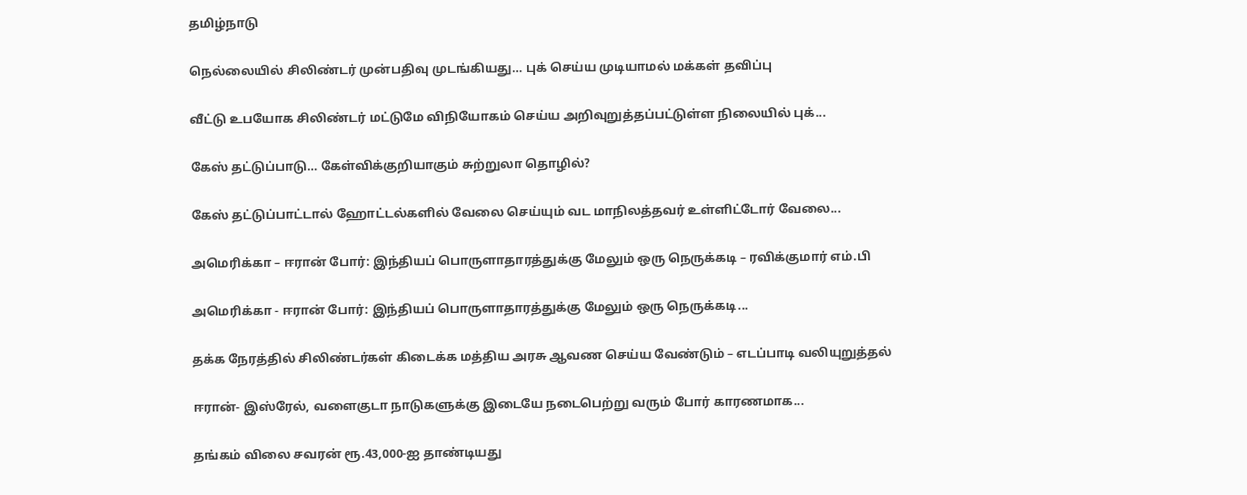தமிழ்நாடு

நெல்லையில் சிலிண்டர் முன்பதிவு முடங்கியது… புக் செய்ய முடியாமல் மக்கள் தவிப்பு

வீட்டு உபயோக சிலிண்டர் மட்டுமே விநியோகம் செய்ய அறிவுறுத்தப்பட்டுள்ள நிலையில் புக்...

கேஸ் தட்டுப்பாடு… கேள்விக்குறியாகும் சுற்றுலா தொழில்?

கேஸ் தட்டுப்பாட்டால் ஹோட்டல்களில் வேலை செய்யும் வட மாநிலத்தவர் உள்ளிட்டோர் வேலை...

அமெரிக்கா – ஈரான் போர்: இந்தியப் பொருளாதாரத்துக்கு மேலும் ஒரு நெருக்கடி – ரவிக்குமார் எம்.பி

அமெரிக்கா - ஈரான் போர்: இந்தியப் பொருளாதாரத்துக்கு மேலும் ஒரு நெருக்கடி...

தக்க நேரத்தில் சிலிண்டர்கள் கிடைக்க மத்திய அரசு ஆவண செய்ய வேண்டும் – எடப்பாடி வலியுறுத்தல்

ஈரான்- இஸ்ரேல், வளைகுடா நாடுகளுக்கு இடையே நடைபெற்று வரும் போர் காரணமாக...

தங்கம் விலை சவரன் ரூ.43,000-ஐ தாண்டியது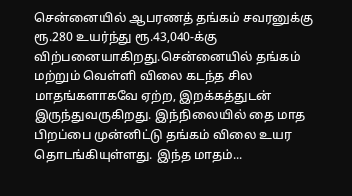சென்னையில் ஆபரணத் தங்கம் சவரனுக்கு ரூ.280 உயர்ந்து ரூ.43,040-க்கு விற்பனையாகிறது.சென்னையில் தங்கம் மற்றும் வெள்ளி விலை கடந்த சில மாதங்களாகவே ஏற்ற, இறக்கத்துடன் இருந்துவருகிறது. இந்நிலையில் தை மாத பிறப்பை முன்னிட்டு தங்கம் விலை உயர தொடங்கியுள்ளது. இந்த மாதம்...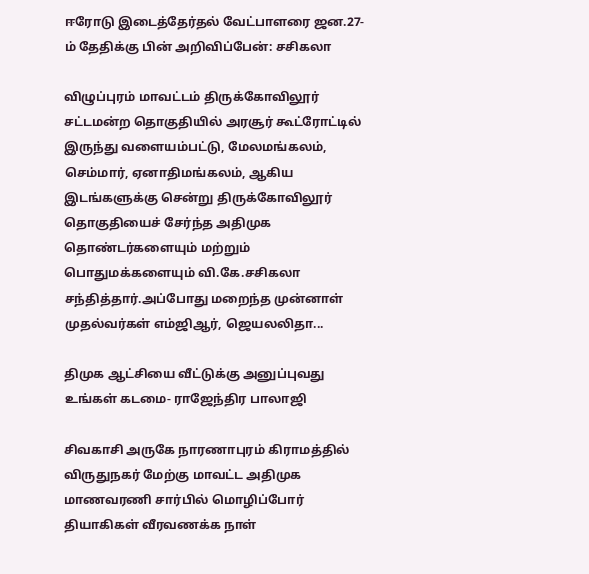ஈரோடு இடைத்தேர்தல் வேட்பாளரை ஜன.27-ம் தேதிக்கு பின் அறிவிப்பேன்: சசிகலா

விழுப்புரம் மாவட்டம் திருக்கோவிலூர் சட்டமன்ற தொகுதியில் அரசூர் கூட்ரோட்டில் இருந்து வளையம்பட்டு, மேலமங்கலம், செம்மார், ஏனாதிமங்கலம், ஆகிய இடங்களுக்கு சென்று திருக்கோவிலூர் தொகுதியைச் சேர்ந்த அதிமுக தொண்டர்களையும் மற்றும் பொதுமக்களையும் வி.கே.சசிகலா சந்தித்தார்.அப்போது மறைந்த முன்னாள் முதல்வர்கள் எம்ஜிஆர், ஜெயலலிதா...

திமுக ஆட்சியை வீட்டுக்கு அனுப்புவது உங்கள் கடமை- ராஜேந்திர பாலாஜி

சிவகாசி அருகே நாரணாபுரம் கிராமத்தில் விருதுநகர் மேற்கு மாவட்ட அதிமுக மாணவரணி சார்பில் மொழிப்போர் தியாகிகள் வீரவணக்க நாள்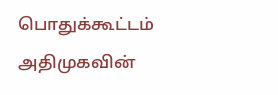பொதுக்கூட்டம் அதிமுகவின்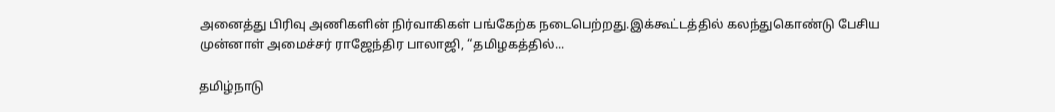அனைத்து பிரிவு அணிகளின் நிர்வாகிகள் பங்கேற்க நடைபெற்றது.இக்கூட்டத்தில் கலந்துகொண்டு பேசிய முன்னாள் அமைச்சர் ராஜேந்திர பாலாஜி, “தமிழகத்தில்...

தமிழ்நாடு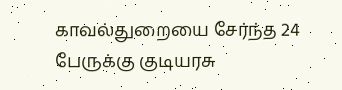காவல்துறையை சேர்ந்த 24 பேருக்கு குடியரசு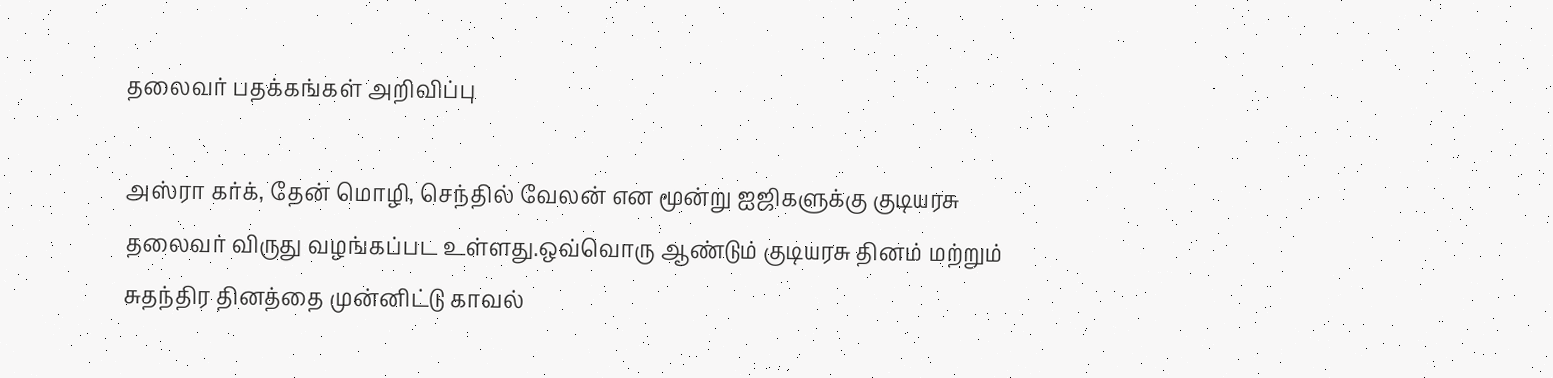தலைவர் பதக்கங்கள் அறிவிப்பு

அஸ்ரா கர்க், தேன் மொழி, செந்தில் வேலன் என மூன்று ஐஜிகளுக்கு குடியரசு தலைவர் விருது வழங்கப்பட உள்ளது.ஒவ்வொரு ஆண்டும் குடியரசு தினம் மற்றும் சுதந்திர தினத்தை முன்னிட்டு காவல்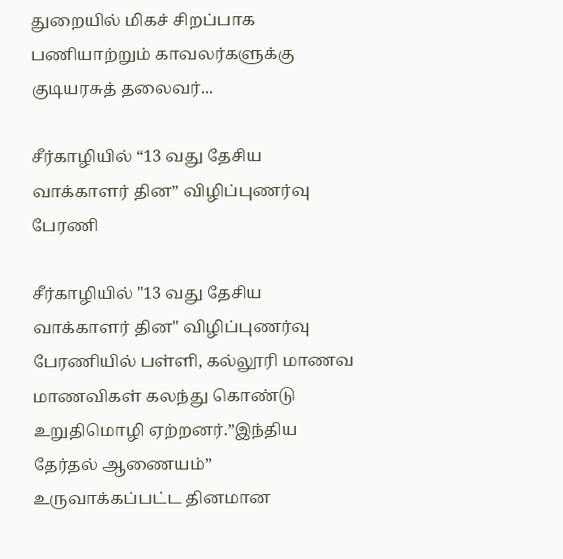துறையில் மிகச் சிறப்பாக பணியாற்றும் காவலர்களுக்கு குடியரசுத் தலைவர்...

சீர்காழியில் “13 வது தேசிய வாக்காளர் தின” விழிப்புணர்வு பேரணி

சீர்காழியில் "13 வது தேசிய வாக்காளர் தின" விழிப்புணர்வு பேரணியில் பள்ளி, கல்லூரி மாணவ மாணவிகள் கலந்து கொண்டு உறுதிமொழி ஏற்றனர்.”இந்திய தேர்தல் ஆணையம்” உருவாக்கப்பட்ட தினமான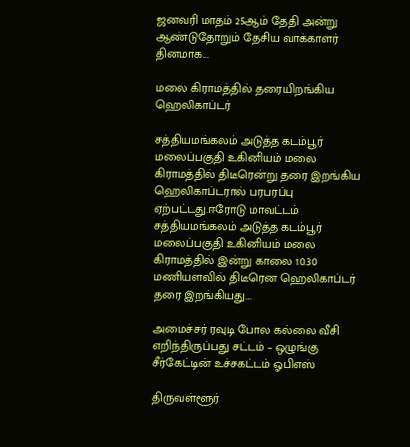ஜனவரி மாதம் 25ஆம் தேதி அன்று ஆண்டுதோறும் தேசிய வாக்காளர் தினமாக...

மலை கிராமத்தில் தரையிறங்கிய ஹெலிகாப்டர்

சத்தியமங்கலம் அடுத்த கடம்பூர் மலைப்பகுதி உகினியம் மலை கிராமத்தில் திடீரென்று தரை இறங்கிய ஹெலிகாப்டரால் பரபரப்பு ஏற்பட்டது.ஈரோடு மாவட்டம் சத்தியமங்கலம் அடுத்த கடம்பூர் மலைப்பகுதி உகினியம் மலை கிராமத்தில் இன்று காலை 10.30 மணியளவில் திடீரென ஹெலிகாப்டர் தரை இறங்கியது....

அமைச்சர் ரவுடி போல கல்லை வீசி எறிந்திருப்பது சட்டம் – ஒழுங்கு சீர்கேட்டின் உச்சகட்டம் ஓபிஎஸ்

திருவள்ளூர்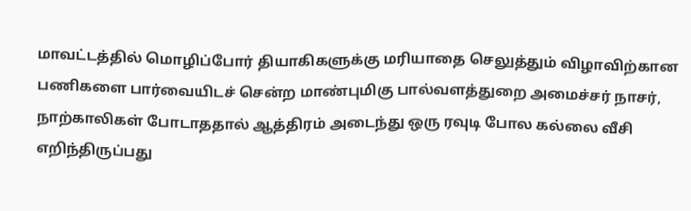மாவட்டத்தில் மொழிப்போர் தியாகிகளுக்கு மரியாதை செலுத்தும் விழாவிற்கான பணிகளை பார்வையிடச் சென்ற மாண்புமிகு பால்வளத்துறை அமைச்சர் நாசர், நாற்காலிகள் போடாததால் ஆத்திரம் அடைந்து ஒரு ரவுடி போல கல்லை வீசி எறிந்திருப்பது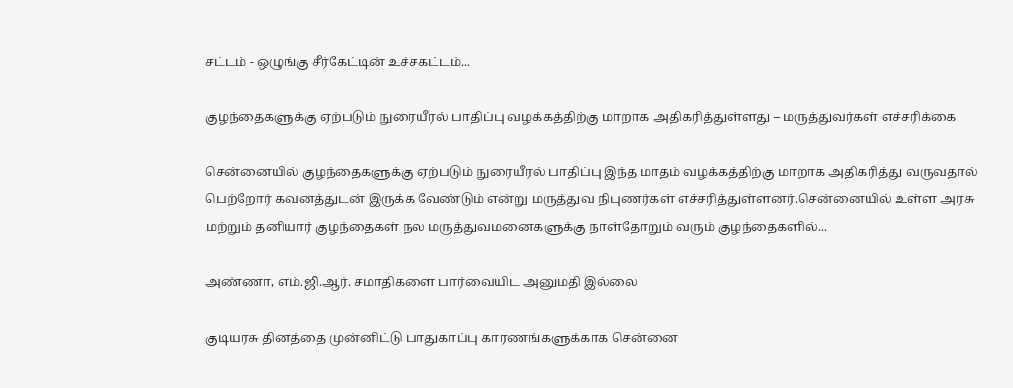சட்டம் - ஒழுங்கு சீர்கேட்டின் உச்சகட்டம்...

குழந்தைகளுக்கு ஏற்படும் நுரையீரல் பாதிப்பு வழக்கத்திற்கு மாறாக அதிகரித்துள்ளது – மருத்துவர்கள் எச்சரிக்கை

சென்னையில் குழந்தைகளுக்கு ஏற்படும் நுரையீரல் பாதிப்பு இந்த மாதம் வழக்கத்திற்கு மாறாக அதிகரித்து வருவதால் பெற்றோர் கவனத்துடன் இருக்க வேண்டும் என்று மருத்துவ நிபுணர்கள் எச்சரித்துள்ளனர்.சென்னையில் உள்ள அரசு மற்றும் தனியார் குழந்தைகள் நல மருத்துவமனைகளுக்கு நாள்தோறும் வரும் குழந்தைகளில்...

அண்ணா, எம்.ஜி.ஆர். சமாதிகளை பார்வையிட அனுமதி இல்லை

குடியரசு தினத்தை முன்னிட்டு பாதுகாப்பு காரணங்களுக்காக சென்னை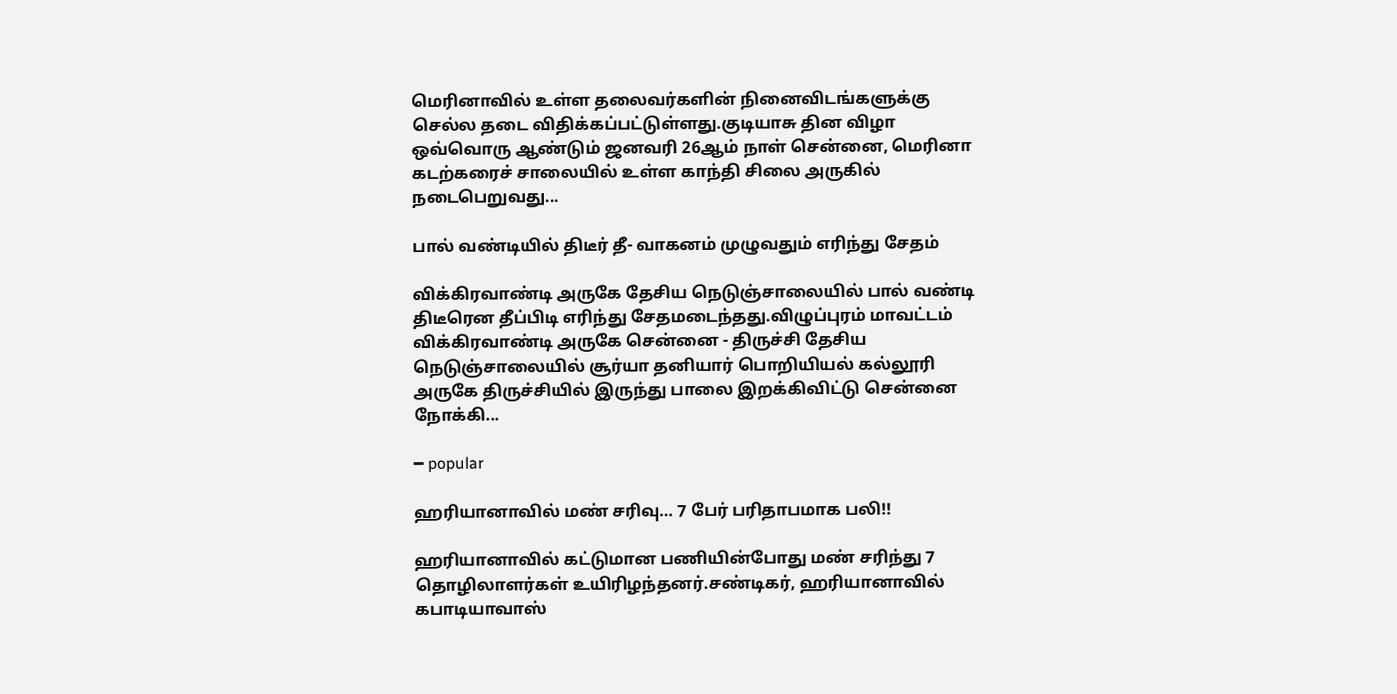மெரினாவில் உள்ள தலைவர்களின் நினைவிடங்களுக்கு செல்ல தடை விதிக்கப்பட்டுள்ளது.குடியாசு தின விழா ஒவ்வொரு ஆண்டும் ஜனவரி 26ஆம் நாள் சென்னை, மெரினா கடற்கரைச் சாலையில் உள்ள காந்தி சிலை அருகில் நடைபெறுவது...

பால் வண்டியில் திடீர் தீ- வாகனம் முழுவதும் எரிந்து சேதம்

விக்கிரவாண்டி அருகே தேசிய நெடுஞ்சாலையில் பால் வண்டி திடீரென தீப்பிடி எரிந்து சேதமடைந்தது.விழுப்புரம் மாவட்டம் விக்கிரவாண்டி அருகே சென்னை - திருச்சி தேசிய நெடுஞ்சாலையில் சூர்யா தனியார் பொறியியல் கல்லூரி அருகே திருச்சியில் இருந்து பாலை இறக்கிவிட்டு சென்னை நோக்கி...

━ popular

ஹரியானாவில் மண் சரிவு… 7 பேர் பரிதாபமாக பலி!!

ஹரியானாவில் கட்டுமான பணியின்போது மண் சரிந்து 7 தொழிலாளர்கள் உயிரிழந்தனர்.சண்டிகர், ஹரியானாவில் கபாடியாவாஸ்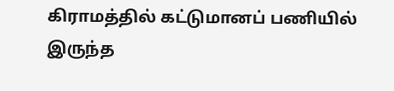கிராமத்தில் கட்டுமானப் பணியில் இருந்த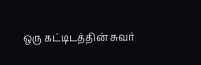ஒரு கட்டிடத்தின் சுவர்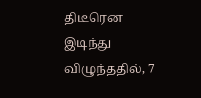திடீரென இடிந்து விழுந்ததில், 7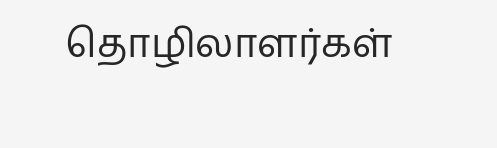தொழிலாளர்கள்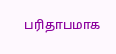பரிதாபமாக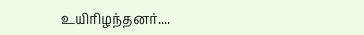உயிரிழந்தனர்....